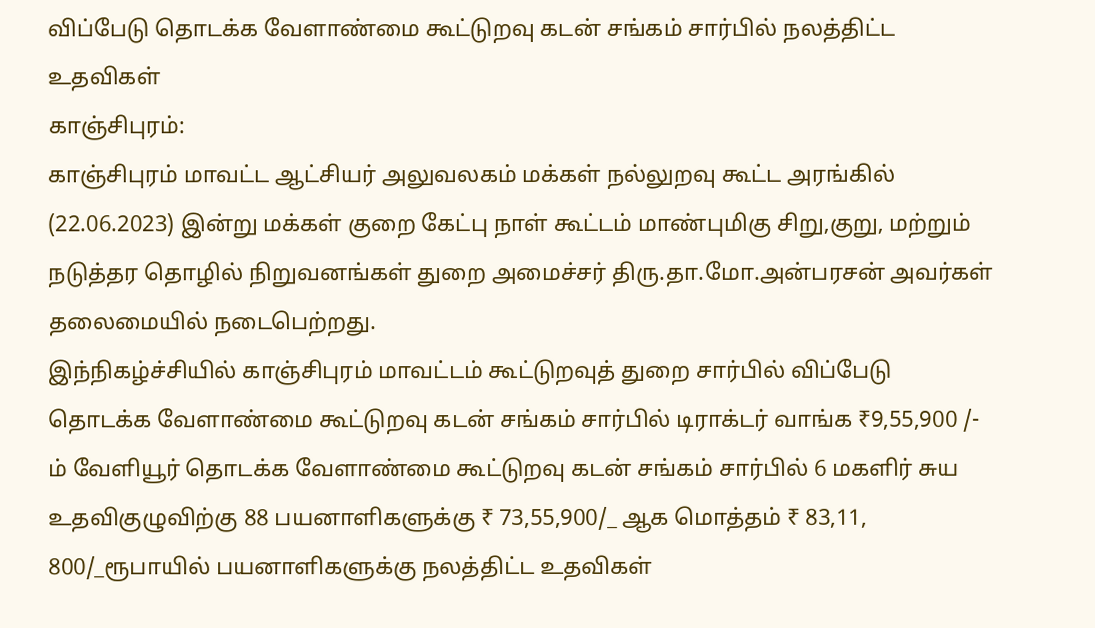விப்பேடு தொடக்க வேளாண்மை கூட்டுறவு கடன் சங்கம் சார்பில் நலத்திட்ட உதவிகள்
காஞ்சிபுரம்:
காஞ்சிபுரம் மாவட்ட ஆட்சியர் அலுவலகம் மக்கள் நல்லுறவு கூட்ட அரங்கில் (22.06.2023) இன்று மக்கள் குறை கேட்பு நாள் கூட்டம் மாண்புமிகு சிறு,குறு, மற்றும் நடுத்தர தொழில் நிறுவனங்கள் துறை அமைச்சர் திரு.தா.மோ.அன்பரசன் அவர்கள் தலைமையில் நடைபெற்றது.
இந்நிகழ்ச்சியில் காஞ்சிபுரம் மாவட்டம் கூட்டுறவுத் துறை சார்பில் விப்பேடு தொடக்க வேளாண்மை கூட்டுறவு கடன் சங்கம் சார்பில் டிராக்டர் வாங்க ₹9,55,900 /- ம் வேளியூர் தொடக்க வேளாண்மை கூட்டுறவு கடன் சங்கம் சார்பில் 6 மகளிர் சுய உதவிகுழுவிற்கு 88 பயனாளிகளுக்கு ₹ 73,55,900/_ ஆக மொத்தம் ₹ 83,11, 800/_ரூபாயில் பயனாளிகளுக்கு நலத்திட்ட உதவிகள்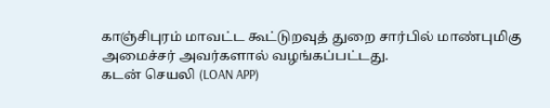காஞ்சிபுரம் மாவட்ட கூட்டுறவுத் துறை சார்பில் மாண்புமிகு அமைச்சர் அவர்களால் வழங்கப்பட்டது.
கடன் செயலி (LOAN APP)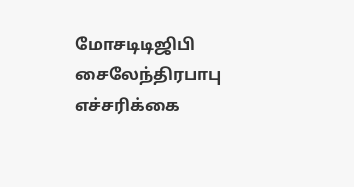மோசடிடிஜிபி சைலேந்திரபாபு எச்சரிக்கை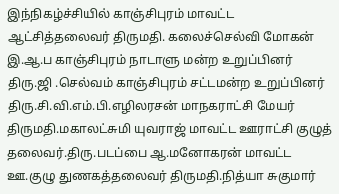இந்நிகழ்ச்சியில் காஞ்சிபுரம் மாவட்ட ஆட்சித்தலைவர் திருமதி. கலைச்செல்வி மோகன் இ.ஆ.ப காஞ்சிபுரம் நாடாளு மன்ற உறுப்பினர் திரு.ஜி .செல்வம் காஞ்சிபுரம் சட்டமன்ற உறுப்பினர் திரு.சி.வி.எம்.பி.எழிலரசன் மாநகராட்சி மேயர் திருமதி.மகாலட்சுமி யுவராஜ் மாவட்ட ஊராட்சி குழுத் தலைவர்.திரு.படப்பை ஆ.மனோகரன் மாவட்ட ஊ.குழு துணகத்தலைவர் திருமதி.நித்யா சுகுமார்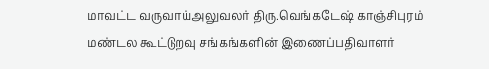மாவட்ட வருவாய்அலுவலர் திரு.வெங்கடேஷ் காஞ்சிபுரம் மண்டல கூட்டுறவு சங்கங்களின் இணைப்பதிவாளர்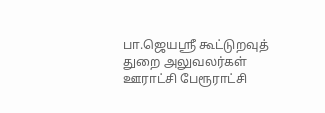பா.ஜெயஸ்ரீ கூட்டுறவுத் துறை அலுவலர்கள் ஊராட்சி பேரூராட்சி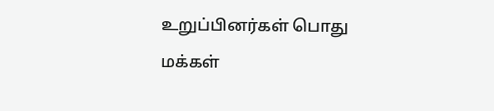உறுப்பினர்கள் பொது மக்கள்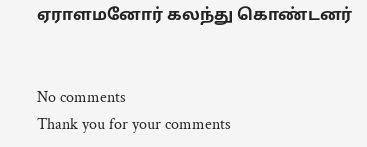ஏராளமனோர் கலந்து கொண்டனர்


No comments
Thank you for your comments